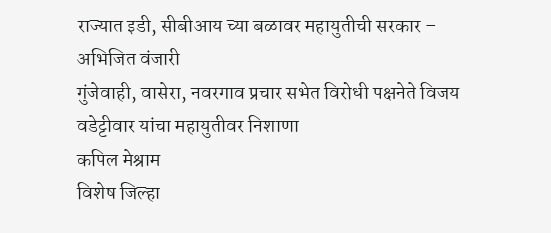राज्यात इडी, सीबीआय च्या बळावर महायुतीची सरकार – अभिजित वंजारी
गुंजेवाही, वासेरा, नवरगाव प्रचार सभेत विरोधी पक्षनेते विजय वडेट्टीवार यांचा महायुतीवर निशाणा
कपिल मेश्राम
विशेष जिल्हा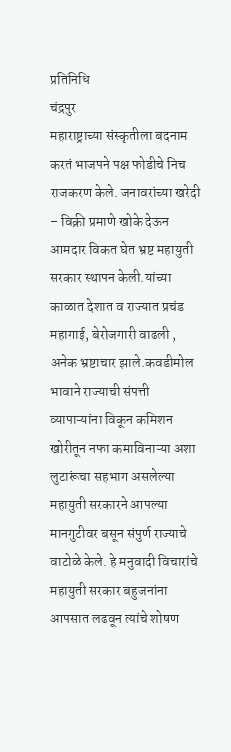प्रतिनिधि
चंद्रपुर
महाराष्ट्राच्या संस्कृतीला बदनाम करतं भाजपने पक्ष फोडीचे निच राजकरण केले. जनावरांच्या खरेदी – विक्री प्रमाणे खोके देऊन आमदार विकत घेत भ्रष्ट महायुती सरकार स्थापन केली.यांच्या काळात देशात व राज्यात प्रचंड महागाई, बेरोजगारी वाढली , अनेक भ्रष्टाचार झाले.कवडीमोल भावाने राज्याची संपत्ती व्यापाऱ्यांना विकून कमिशन खोरीतून नफा कमाविनाऱ्या अशा लुटारूंचा सहभाग असलेल्या महायुती सरकारने आपल्या मानगुटीवर बसून संपुर्ण राज्याचे वाटोळे केले. हे मनुवादी विचारांचे महायुती सरकार बहुजनांना आपसात लढवून त्यांचे शोषण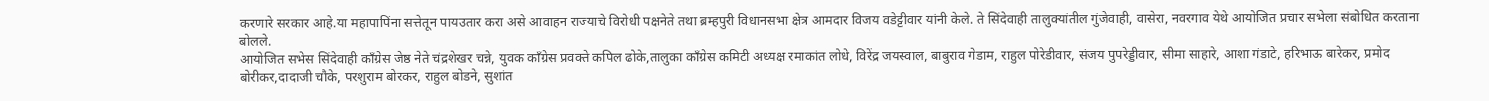करणारे सरकार आहे.या महापापिंना सत्तेतून पायउतार करा असे आवाहन राज्याचे विरोधी पक्षनेते तथा ब्रम्हपुरी विधानसभा क्षेत्र आमदार विजय वडेट्टीवार यांनी केले. ते सिंदेवाही तालुक्यांतील गुंजेवाही, वासेरा, नवरगाव येथे आयोजित प्रचार सभेला संबोधित करताना बोलले.
आयोजित सभेस सिंदेवाही काँग्रेस जेष्ठ नेते चंद्रशेखर चन्ने, युवक काँग्रेस प्रवक्ते कपिल ढोके,तालुका काँग्रेस कमिटी अध्यक्ष रमाकांत लोधे, विरेंद्र जयस्वाल, बाबुराव गेडाम, राहुल पोरेडीवार, संजय पुपरेड्डीवार, सीमा साहारे, आशा गंडाटे, हरिभाऊ बारेकर, प्रमोद बोरीकर,दादाजी चौके, परशुराम बोरकर, राहुल बोडने, सुशांत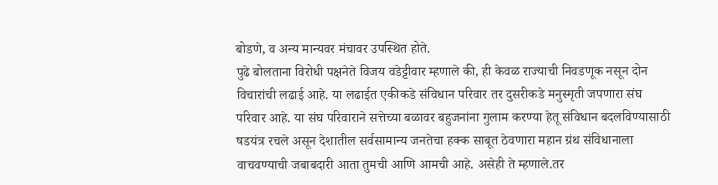बोडणे, व अन्य मान्यवर मंचावर उपस्थित होते.
पुढे बोलताना विरोधी पक्षनेते विजय वडेट्टीवार म्हणाले की, ही केवळ राज्याची निवडणूक नसून दोन विचारांची लढाई आहे. या लढाईत एकीकडे संविधान परिवार तर दुसरीकडे मनुस्मृती जपणारा संघ परिवार आहे. या संघ परिवाराने सत्तेच्या बळावर बहुजनांना गुलाम करण्या हेतू संविधान बदलविण्यासाठी षडयंत्र रचले असून देशातील सर्वसामान्य जनतेचा हक्क साबूत ठेवणारा महान ग्रंथ संविधानाला वाचवण्याची जबाबदारी आता तुमची आणि आमची आहे. असेही ते म्हणाले.तर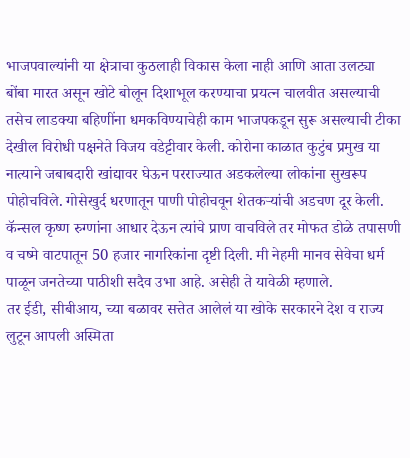भाजपवाल्यांनी या क्षेत्राचा कुठलाही विकास केला नाही आणि आता उलट्या बोंबा मारत असून खोटे बोलून दिशाभूल करण्याचा प्रयत्न चालवीत असल्याची तसेच लाडक्या बहिणींना धमकविण्याचेही काम भाजपकडून सुरू असल्याची टीका देखील विरोधी पक्षनेते विजय वडेट्टीवार केली. कोरोना काळात कुटुंब प्रमुख या नात्याने जबाबदारी खांद्यावर घेऊन परराज्यात अडकलेल्या लोकांना सुखरूप पोहोचविले. गोसेखुर्द धरणातून पाणी पोहोचवून शेतकऱ्यांची अडचण दूर केली. कॅन्सल कृष्ण रुग्णांना आधार देऊन त्यांचे प्राण वाचविले तर मोफत डोळे तपासणी व चष्मे वाटपातून 50 हजार नागरिकांना दृष्टी दिली. मी नेहमी मानव सेवेचा धर्म पाळून जनतेच्या पाठीशी सदैव उभा आहे. असेही ते यावेळी म्हणाले.
तर ईडी, सीबीआय, च्या बळावर सत्तेत आलेलं या खोके सरकारने देश व राज्य लुटून आपली अस्मिता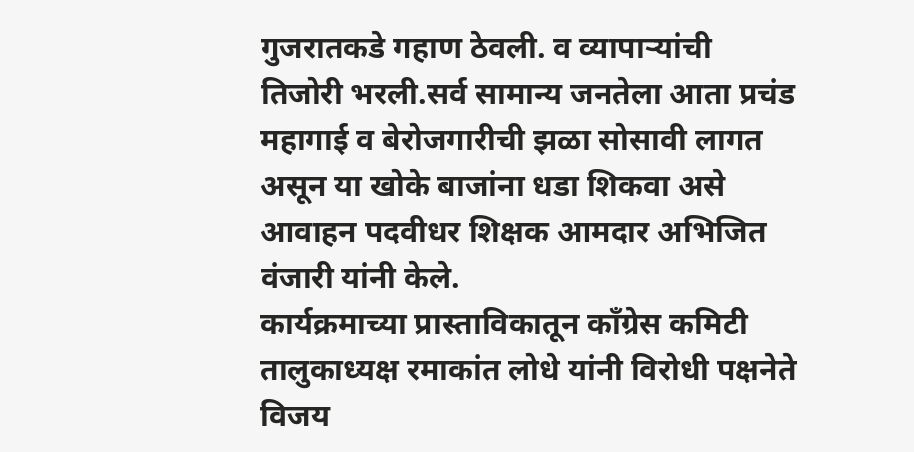गुजरातकडे गहाण ठेवली. व व्यापाऱ्यांची तिजोरी भरली.सर्व सामान्य जनतेला आता प्रचंड महागाई व बेरोजगारीची झळा सोसावी लागत असून या खोके बाजांना धडा शिकवा असे आवाहन पदवीधर शिक्षक आमदार अभिजित वंजारी यांनी केले.
कार्यक्रमाच्या प्रास्ताविकातून काँग्रेस कमिटी तालुकाध्यक्ष रमाकांत लोधे यांनी विरोधी पक्षनेते विजय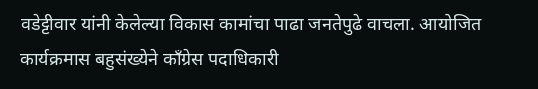वडेट्टीवार यांनी केलेल्या विकास कामांचा पाढा जनतेपुढे वाचला. आयोजित कार्यक्रमास बहुसंख्येने काँग्रेस पदाधिकारी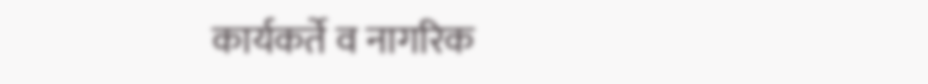कार्यकर्ते व नागरिक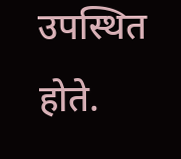उपस्थित होते.